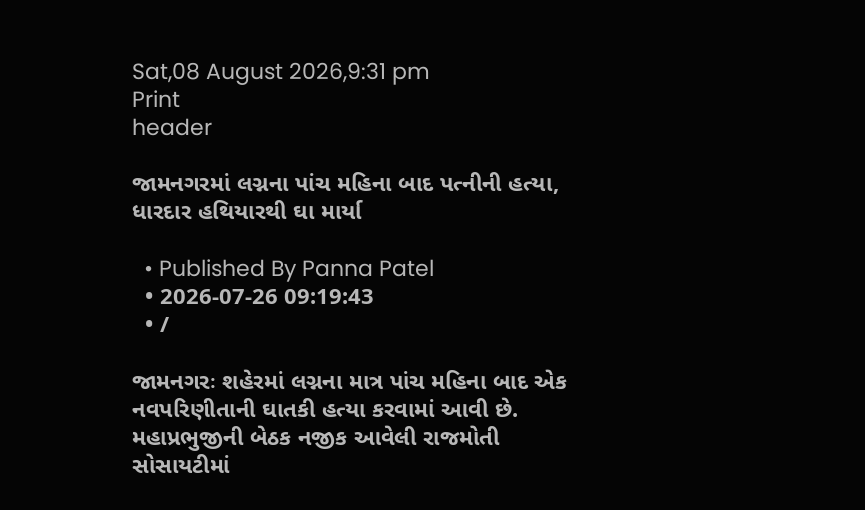Sat,08 August 2026,9:31 pm
Print
header

જામનગરમાં લગ્નના પાંચ મહિના બાદ પત્નીની હત્યા, ધારદાર હથિયારથી ઘા માર્યા

  • Published By Panna Patel
  • 2026-07-26 09:19:43
  • /

જામનગરઃ શહેરમાં લગ્નના માત્ર પાંચ મહિના બાદ એક નવપરિણીતાની ઘાતકી હત્યા કરવામાં આવી છે. મહાપ્રભુજીની બેઠક નજીક આવેલી રાજમોતી સોસાયટીમાં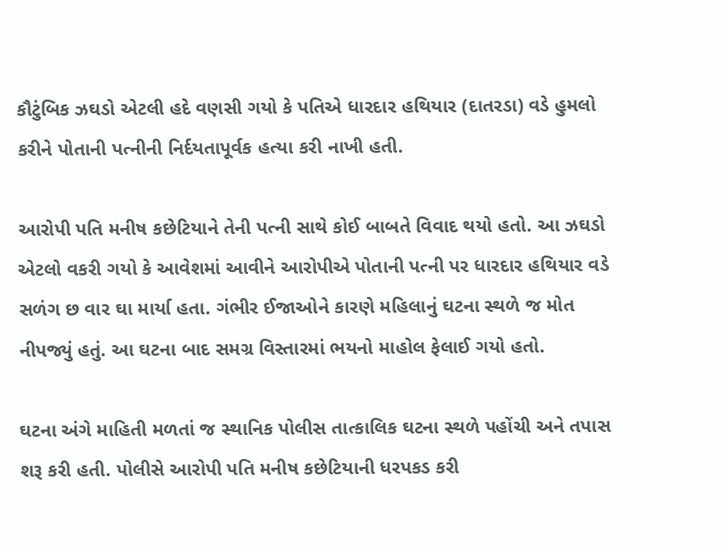કૌટુંબિક ઝઘડો એટલી હદે વણસી ગયો કે પતિએ ધારદાર હથિયાર (દાતરડા) વડે હુમલો કરીને પોતાની પત્નીની નિર્દયતાપૂર્વક હત્યા કરી નાખી હતી.

આરોપી પતિ મનીષ કછેટિયાને તેની પત્ની સાથે કોઈ બાબતે વિવાદ થયો હતો. આ ઝઘડો એટલો વકરી ગયો કે આવેશમાં આવીને આરોપીએ પોતાની પત્ની પર ધારદાર હથિયાર વડે સળંગ છ વાર ઘા માર્યા હતા. ગંભીર ઈજાઓને કારણે મહિલાનું ઘટના સ્થળે જ મોત નીપજ્યું હતું. આ ઘટના બાદ સમગ્ર વિસ્તારમાં ભયનો માહોલ ફેલાઈ ગયો હતો.

ઘટના અંગે માહિતી મળતાં જ સ્થાનિક પોલીસ તાત્કાલિક ઘટના સ્થળે પહોંચી અને તપાસ શરૂ કરી હતી. પોલીસે આરોપી પતિ મનીષ કછેટિયાની ધરપકડ કરી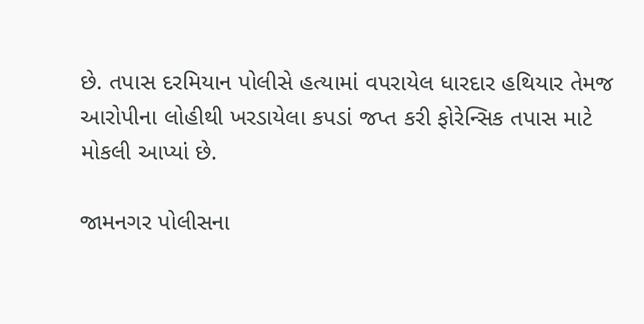છે. તપાસ દરમિયાન પોલીસે હત્યામાં વપરાયેલ ધારદાર હથિયાર તેમજ આરોપીના લોહીથી ખરડાયેલા કપડાં જપ્ત કરી ફોરેન્સિક તપાસ માટે મોકલી આપ્યાં છે.

જામનગર પોલીસના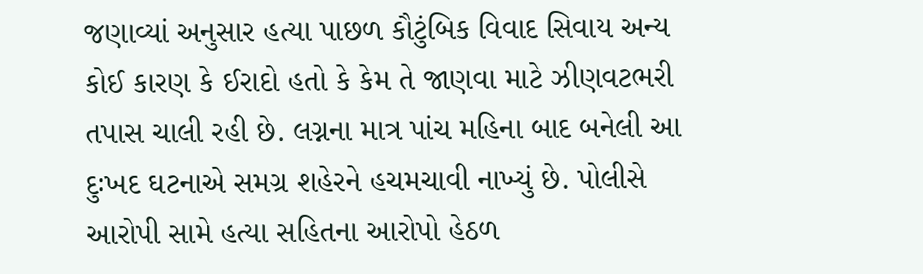જણાવ્યાં અનુસાર હત્યા પાછળ કૌટુંબિક વિવાદ સિવાય અન્ય કોઈ કારણ કે ઈરાદો હતો કે કેમ તે જાણવા માટે ઝીણવટભરી તપાસ ચાલી રહી છે. લગ્નના માત્ર પાંચ મહિના બાદ બનેલી આ દુઃખદ ઘટનાએ સમગ્ર શહેરને હચમચાવી નાખ્યું છે. પોલીસે આરોપી સામે હત્યા સહિતના આરોપો હેઠળ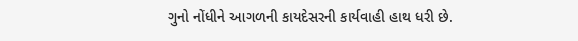ગુનો નોંધીને આગળની કાયદેસરની કાર્યવાહી હાથ ધરી છે.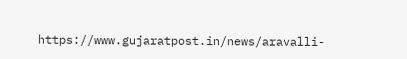https://www.gujaratpost.in/news/aravalli-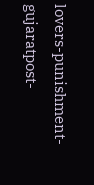lovers-punishment-gujaratpost-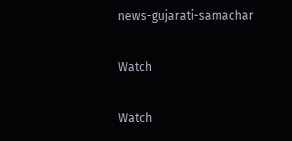news-gujarati-samachar

Watch

Watch